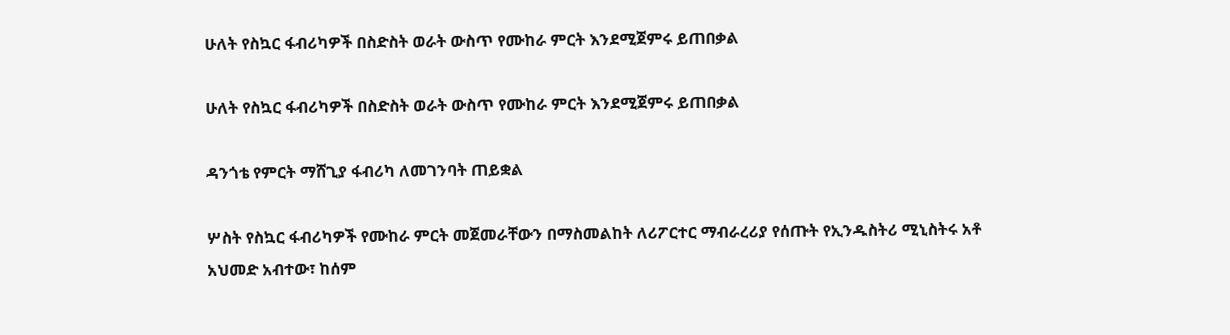ሁለት የስኳር ፋብሪካዎች በስድስት ወራት ውስጥ የሙከራ ምርት እንደሚጀምሩ ይጠበቃል

ሁለት የስኳር ፋብሪካዎች በስድስት ወራት ውስጥ የሙከራ ምርት እንደሚጀምሩ ይጠበቃል

ዳንጎቴ የምርት ማሸጊያ ፋብሪካ ለመገንባት ጠይቋል

ሦስት የስኳር ፋብሪካዎች የሙከራ ምርት መጀመራቸውን በማስመልከት ለሪፖርተር ማብራረሪያ የሰጡት የኢንዱስትሪ ሚኒስትሩ አቶ አህመድ አብተው፣ ከሰም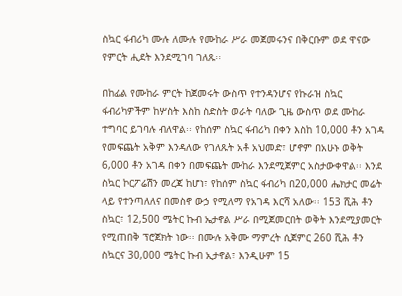ስኳር ፋብሪካ ሙሉ ለሙሉ የሙከራ ሥራ መጀመሩንና በቅርቡም ወደ ዋናው የምርት ሒደት እንደሚገባ ገለጹ፡፡

በከፊል የሙከራ ምርት ከጀመሩት ውስጥ የተንዳንሆና የኩራዝ ስኳር ፋብሪካዎችም ከሦስት እስከ ስድስት ወራት ባለው ጊዜ ውስጥ ወደ ሙከራ ተግባር ይገባሉ ብለዋል፡፡ የከሰም ስኳር ፋብሪካ በቀን እስከ 10,000 ቶን አገዳ የመፍጨት አቅም እንዳለው የገለጹት አቶ አህመድ፣ ሆኖም በአሁኑ ወቅት 6,000 ቶን አገዳ በቀን በመፍጨት ሙከራ እንደሚጀምር አስታውቀዋል፡፡ እንደ ስኳር ኮርፖሬሽን መረጃ ከሆነ፣ የከሰም ስኳር ፋብሪካ በ20,000 ሔክታር መሬት ላይ የተንጣለለና በመስኖ ውኃ የሚለማ የአገዳ እርሻ አለው፡፡ 153 ሺሕ ቶን ስኳር፣ 12,500 ሜትር ኩብ ኤታኖል ሥራ በሚጀመርበት ወቅት እንደሚያመርት የሚጠበቅ ፕሮጀክት ነው፡፡ በሙሉ አቅሙ ማምረት ሲጀምር 260 ሺሕ ቶን ስኳርና 30,000 ሜትር ኩብ ኢታኖል፣ እንዲሁም 15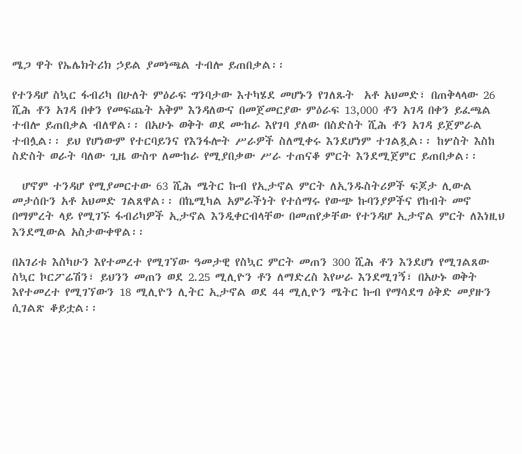ሜጋ ዋት የኤሌክትሪክ ኃይል ያመነጫል ተብሎ ይጠበቃል፡፡

የተንዳሆ ስኳር ፋብሪካ በሁለት ምዕራፍ ግንባታው እተካሄደ መሆኑን የገለጹት  አቶ አህመድ፣ በጠቅላላው 26 ሺሕ ቶን አገዳ በቀን የመፍጨት አቅም እንዳለውና በመጀመርያው ምዕራፍ 13,000 ቶን አገዳ በቀን ይፈጫል ተብሎ ይጠበቃል ብለዋል፡፡ በአሁኑ ወቅት ወደ ሙከራ እየገባ ያለው በስድስት ሺሕ ቶን አገዳ ይጀምራል ተብሏል፡፡ ይህ የሆነውም የተርባይንና የእንፋሎት ሥራዎች ስለሚቀሩ እንደሆነም ተገልጿል፡፡ ከሦስት እስከ ስድስት ወራት ባለው ጊዜ ውስጥ ለሙከራ የሚያበቃው ሥራ ተጠናቆ ምርት እንደሚጀምር ይጠበቃል፡፡

  ሆኖም ተንዳሆ የሚያመርተው 63 ሺሕ ሜትር ኩብ የኢታኖል ምርት ለኢንዱስትሪዎች ፍጆታ ሊውል መታሰቡን አቶ አህመድ ገልጸዋል፡፡ በኬሚካል አምራችነት የተሰማሩ የውጭ ኩባንያዎችና የከብት መኖ በማምረት ላይ የሚገኙ ፋብሪካዎች ኢታኖል እንዲቀርብላቸው በመጠየቃቸው የተንዳሆ ኢታኖል ምርት ለእነዚህ እንደሚውል አስታውቀዋል፡፡

በአገሪቱ እስካሁን እየተመረተ የሚገኘው ዓመታዊ የስኳር ምርት መጠን 300 ሺሕ ቶን እንደሆነ የሚገልጸው ስኳር ኮርፖሬሽን፣ ይህንን መጠን ወደ 2.25 ሚሊዮን ቶን ለማድረስ እየሠራ እንደሚገኝ፣ በአሁኑ ወቅት እየተመረተ የሚገኘውን 18 ሚሊዮን ሊትር ኢታኖል ወደ 44 ሚሊዮን ሜትር ኩብ የማሳደግ ዕቅድ መያዙን ሲገልጽ ቆይቷል፡፡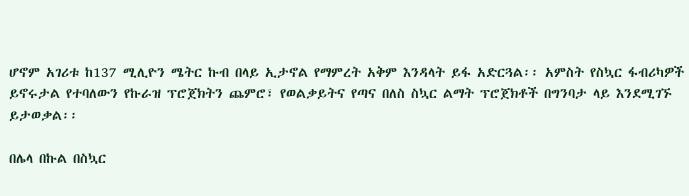ሆኖም አገሪቱ ከ137 ሚሊዮን ሜትር ኩብ በላይ ኢታኖል የማምረት አቅም እንዳላት ይፋ አድርጓል፡፡ አምስት የስኳር ፋብሪካዎች ይኖሩታል የተባለውን የኩራዝ ፕሮጀክትን ጨምሮ፣ የወልቃይትና የጣና በለስ ስኳር ልማት ፕሮጀክቶች በግንባታ ላይ እንደሚገኙ ይታወቃል፡፡

በሌላ በኩል በስኳር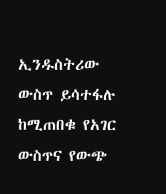ኢንዱስትሪው ውስጥ ይሳተፋሉ ከሚጠበቁ የአገር ውስጥና የውጭ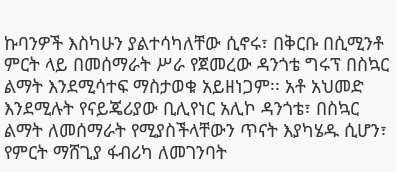ኩባንዎች እስካሁን ያልተሳካለቸው ሲኖሩ፣ በቅርቡ በሲሚንቶ ምርት ላይ በመሰማራት ሥራ የጀመረው ዳንጎቴ ግሩፕ በስኳር ልማት እንደሚሳተፍ ማስታወቁ አይዘነጋም፡፡ አቶ አህመድ እንደሚሉት የናይጄሪያው ቢሊየነር አሊኮ ዳንጎቴ፣ በስኳር ልማት ለመሰማራት የሚያስችላቸውን ጥናት እያካሄዱ ሲሆን፣ የምርት ማሸጊያ ፋብሪካ ለመገንባት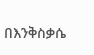በእንቅስቃሴ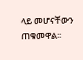ላይ መሆናቸውን ጠቁመዋል፡፡